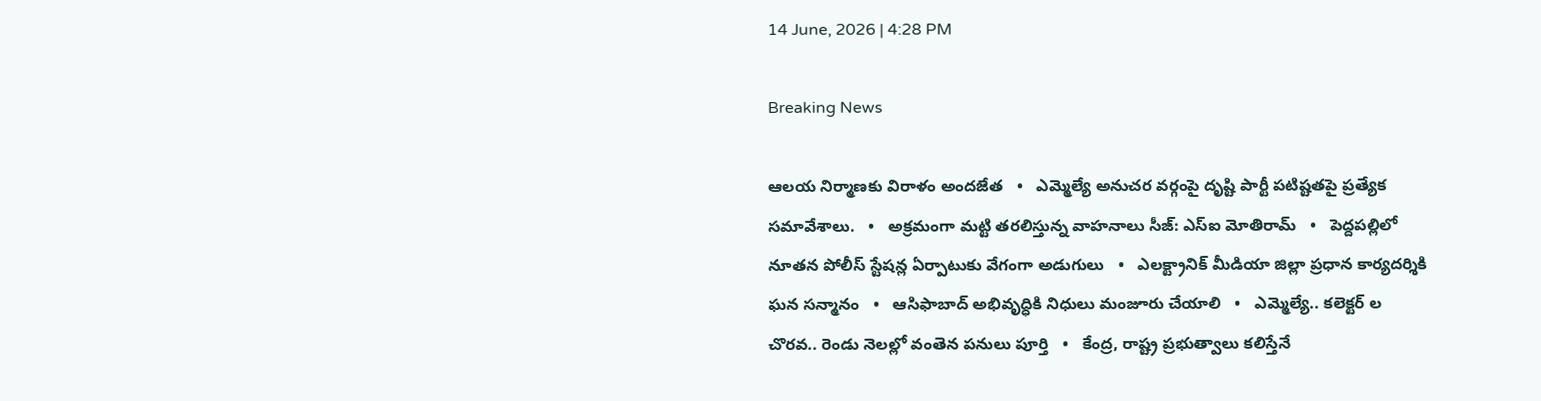14 June, 2026 | 4:28 PM

Breaking News

ఆలయ నిర్మాణకు విరాళం అందజేత   •   ఎమ్మెల్యే అనుచర వర్గంపై దృష్టి పార్టీ పటిష్టతపై ప్రత్యేక సమావేశాలు.   •   అక్రమంగా మట్టి తరలిస్తున్న వాహనాలు సీజ్: ఎస్ఐ మోతిరామ్   •   పెద్దపల్లిలో నూతన పోలీస్ స్టేషన్ల ఏర్పాటుకు వేగంగా అడుగులు   •   ఎలక్ట్రానిక్ మీడియా జిల్లా ప్రధాన కార్యదర్శికి ఘన సన్మానం   •   ఆసిఫాబాద్ అభివృద్ధికి నిధులు మంజూరు చేయాలి   •   ఎమ్మెల్యే.. కలెక్టర్ ల చొరవ.. రెండు నెలల్లో వంతెన పనులు పూర్తి   •   కేంద్ర, రాష్ట్ర ప్రభుత్వాలు కలిస్తేనే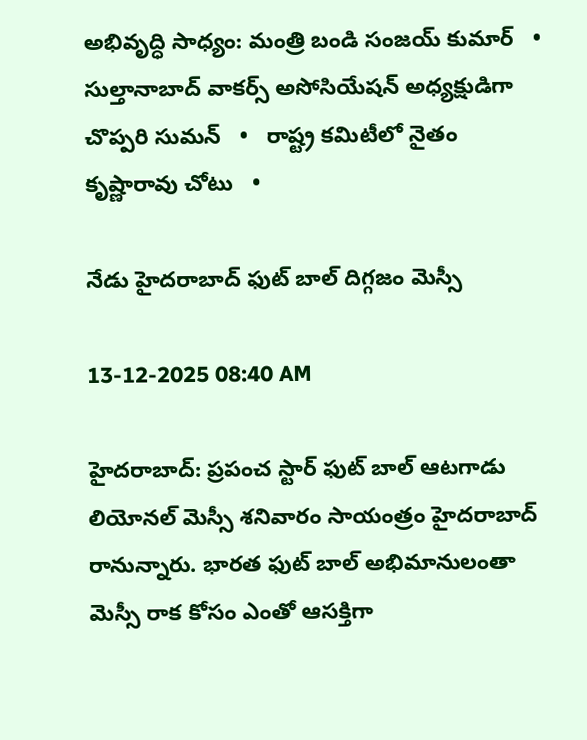అభివృద్ధి సాధ్యం: మంత్రి బండి సంజయ్ కుమార్   •   సుల్తానాబాద్ వాకర్స్ అసోసియేషన్ అధ్యక్షుడిగా చొప్పరి సుమన్   •   రాష్ట్ర కమిటీలో నైతం కృష్ణారావు చోటు   •

నేడు హైదరాబాద్ ఫుట్ బాల్ దిగ్గజం మెస్సీ

13-12-2025 08:40 AM

హైదరాబాద్: ప్రపంచ స్టార్ ఫుట్ బాల్ ఆటగాడు లియోనల్ మెస్సీ శనివారం సాయంత్రం హైదరాబాద్ రానున్నారు. భారత ఫుట్ బాల్ అభిమానులంతా మెస్సీ రాక కోసం ఎంతో ఆసక్తిగా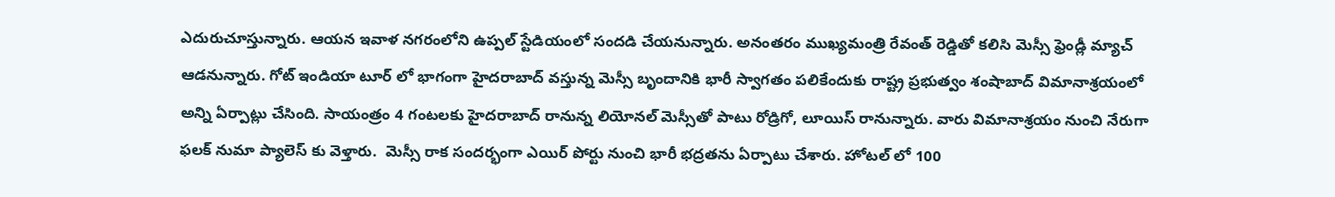ఎదురుచూస్తున్నారు. ఆయన ఇవాళ నగరంలోని ఉప్పల్ స్టేడియంలో సందడి చేయనున్నారు. అనంతరం ముఖ్యమంత్రి రేవంత్ రెడ్డితో కలిసి మెస్సీ ఫ్రెండ్లీ మ్యాచ్ ఆడనున్నారు. గోట్ ఇండియా టూర్ లో భాగంగా హైదరాబాద్ వస్తున్న మెస్సీ బృందానికి భారీ స్వాగతం పలికేందుకు రాష్ట్ర ప్రభుత్వం శంషాబాద్ విమానాశ్రయంలో అన్ని ఏర్పాట్లు చేసింది. సాయంత్రం 4 గంటలకు హైదరాబాద్ రానున్న లియోనల్ మెస్సీతో పాటు రోడ్రిగో, లూయిస్ రానున్నారు. వారు విమానాశ్రయం నుంచి నేరుగా ఫలక్ నుమా ప్యాలెస్ కు వెళ్తారు.  మెస్సీ రాక సందర్భంగా ఎయిర్ పోర్టు నుంచి భారీ భద్రతను ఏర్పాటు చేశారు. హోటల్ లో 100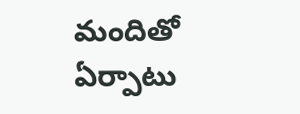మందితో ఏర్పాటు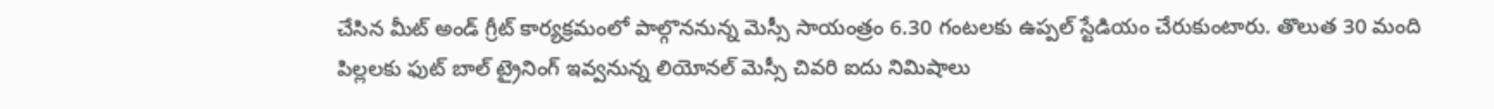చేసిన మీట్ అండ్ గ్రీట్ కార్యక్రమంలో పాల్గొననున్న మెస్సీ సాయంత్రం 6.30 గంటలకు ఉప్పల్ స్టేడియం చేరుకుంటారు. తొలుత 30 మంది పిల్లలకు ఫుట్ బాల్ ట్రైనింగ్ ఇవ్వనున్న లియోనల్ మెస్సీ చివరి ఐదు నిమిషాలు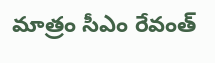మాత్రం సీఎం రేవంత్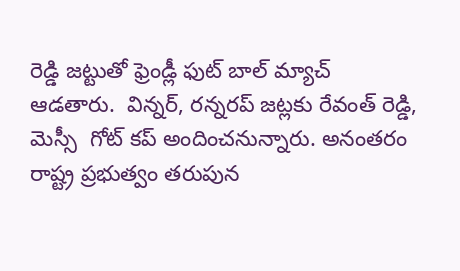రెడ్డి జట్టుతో ఫ్రెండ్లీ ఫుట్ బాల్ మ్యాచ్ ఆడతారు.  విన్నర్, రన్నరప్ జట్లకు రేవంత్ రెడ్డి, మెస్సీ  గోట్ కప్ అందించనున్నారు. అనంతరం రాష్ట్ర ప్రభుత్వం తరుపున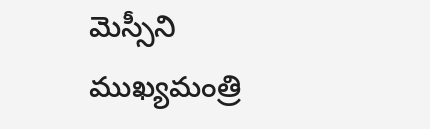మెస్సీని ముఖ్యమంత్రి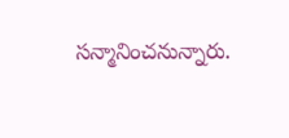సన్మానించనున్నారు.